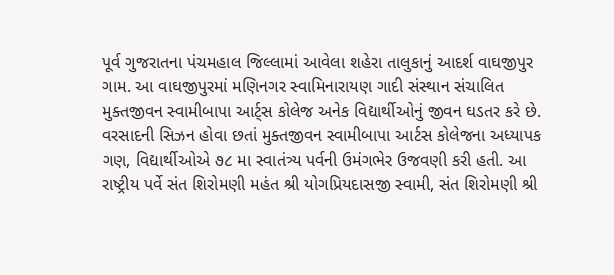પૂર્વ ગુજરાતના પંચમહાલ જિલ્લામાં આવેલા શહેરા તાલુકાનું આદર્શ વાઘજીપુર ગામ. આ વાઘજીપુરમાં મણિનગર સ્વામિનારાયણ ગાદી સંસ્થાન સંચાલિત મુક્તજીવન સ્વામીબાપા આર્ટ્સ કોલેજ અનેક વિદ્યાર્થીઓનું જીવન ઘડતર કરે છે. વરસાદની સિઝન હોવા છતાં મુક્તજીવન સ્વામીબાપા આર્ટસ કોલેજના અધ્યાપક ગણ, વિદ્યાર્થીઓએ ૭૮ મા સ્વાતંત્ર્ય પર્વની ઉમંગભેર ઉજવણી કરી હતી. આ રાષ્ટ્રીય પર્વે સંત શિરોમણી મહંત શ્રી યોગપ્રિયદાસજી સ્વામી, સંત શિરોમણી શ્રી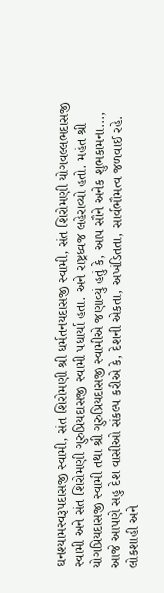ઘનશ્યામસ્વરૂપદાસજી સ્વામી, સંત શિરોમણી શ્રી ધર્મતનયદાસજી સ્વામી, સંત શિરોમણી યોગવલ્લભદાસજી સ્વામી અને સંત શિરોમણી ગુરુપ્રિયદાસજી સ્વામી પધાર્યા હતા. અને રાષ્ટ્રધ્વજ લહેરાવ્યો હતો. મહંત શ્રી યોગપ્રિયદાસજી સ્વામી તથા શ્રી ગુરુપ્રિયદાસજી સ્વામીએ જણાવ્યું હતું કે, આપ સૌને અનેક શુભકામના..., આજે આપણે સહુ દેશ વાસીઓ સંકલ્પ કરીએ કે, દેશની એકતા, અખંડિતતા, સાર્વભૌમત્વ જળવાઈ રહે. લોકશાહી અને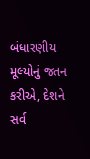બંધારણીય મૂલ્યોનું જતન કરીએ, દેશને સર્વ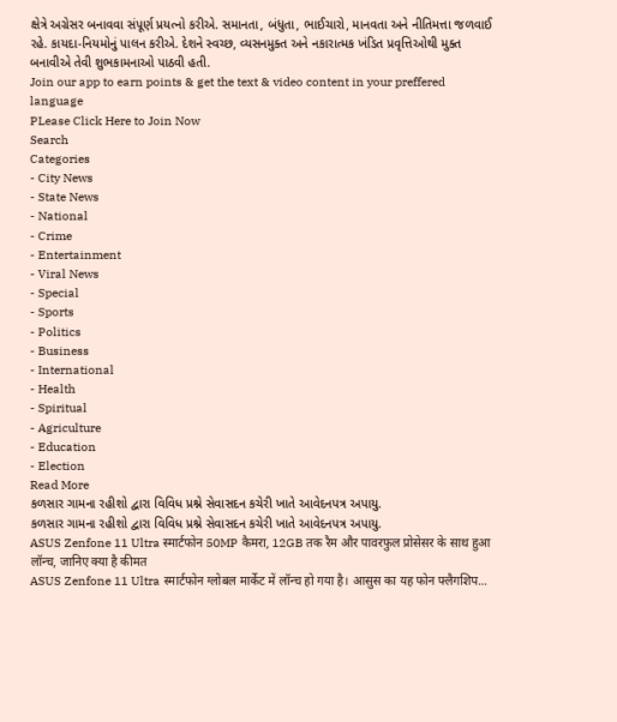ક્ષેત્રે અગ્રેસર બનાવવા સંપૂર્ણ પ્રયત્નો કરીએ. સમાનતા, બંધુતા, ભાઈચારો, માનવતા અને નીતિમત્તા જળવાઈ રહે. કાયદા-નિયમોનું પાલન કરીએ. દેશને સ્વચ્છ, વ્યસનમુક્ત અને નકારાત્મક ખંડિત પ્રવૃત્તિઓથી મુક્ત બનાવીએ તેવી શુભકામનાઓ પાઠવી હતી.
Join our app to earn points & get the text & video content in your preffered language
PLease Click Here to Join Now
Search
Categories
- City News
- State News
- National
- Crime
- Entertainment
- Viral News
- Special
- Sports
- Politics
- Business
- International
- Health
- Spiritual
- Agriculture
- Education
- Election
Read More
કળસાર ગામના રહીશો દ્વારા વિવિધ પ્રશ્ને સેવાસદન કચેરી ખાતે આવેદનપત્ર અપાયુ.
કળસાર ગામના રહીશો દ્વારા વિવિધ પ્રશ્ને સેવાસદન કચેરી ખાતે આવેદનપત્ર અપાયુ.
ASUS Zenfone 11 Ultra स्मार्टफोन 50MP कैमरा, 12GB तक रैम और पावरफुल प्रोसेसर के साथ हुआ लॉन्च, जानिए क्या है कीमत
ASUS Zenfone 11 Ultra स्मार्टफोन ग्लोबल मार्केट में लॉन्च हो गया है। आसुस का यह फोन फ्लैगशिप...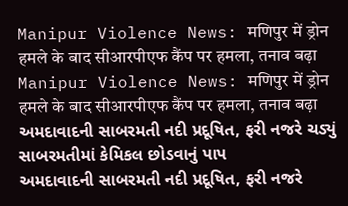Manipur Violence News: मणिपुर में ड्रोन हमले के बाद सीआरपीएफ कैंप पर हमला, तनाव बढ़ा
Manipur Violence News: मणिपुर में ड्रोन हमले के बाद सीआरपीएफ कैंप पर हमला, तनाव बढ़ा
અમદાવાદની સાબરમતી નદી પ્રદૂષિત, ફરી નજરે ચડ્યું સાબરમતીમાં કેમિકલ છોડવાનું પાપ
અમદાવાદની સાબરમતી નદી પ્રદૂષિત, ફરી નજરે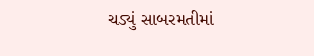ચડ્યું સાબરમતીમાં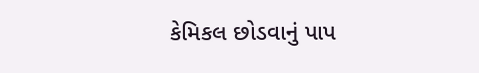કેમિકલ છોડવાનું પાપ